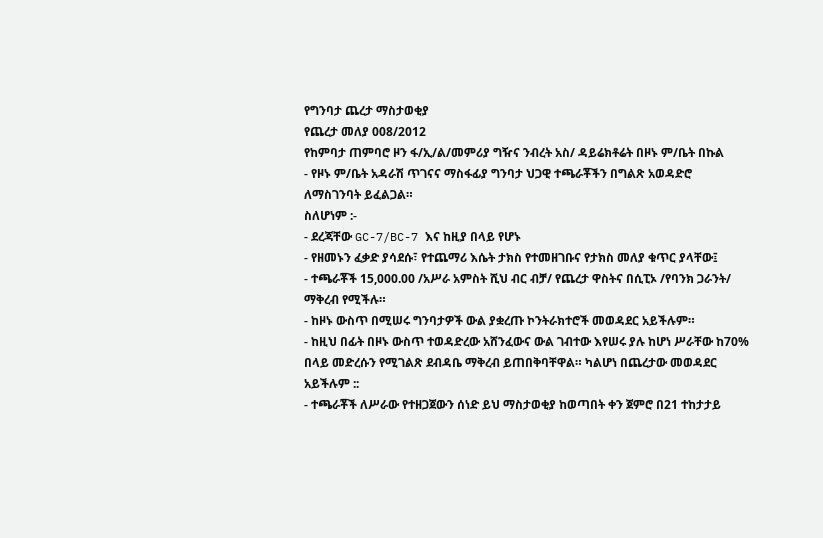የግንባታ ጨረታ ማስታወቂያ
የጨረታ መለያ 008/2012
የከምባታ ጠምባሮ ዞን ፋ/ኢ/ል/መምሪያ ግዥና ንብረት አስ/ ዳይሬክቶሬት በዞኑ ም/ቤት በኩል
- የዞኑ ም/ቤት አዳራሽ ጥገናና ማስፋፊያ ግንባታ ህጋዊ ተጫራቾችን በግልጽ አወዳድሮ ለማስገንባት ይፈልጋል።
ስለሆነም :-
- ደረጃቸው GC-7/BC-7 እና ከዚያ በላይ የሆኑ
- የዘመኑን ፈቃድ ያሳደሱ፣ የተጨማሪ እሴት ታክስ የተመዘገቡና የታክስ መለያ ቁጥር ያላቸው፤
- ተጫራቾች 15,000.00 /አሥራ አምስት ሺህ ብር ብቻ/ የጨረታ ዋስትና በሲፒኦ /የባንክ ጋራንት/ ማቅረብ የሚችሉ።
- ከዞኑ ውስጥ በሚሠሩ ግንባታዎች ውል ያቋረጡ ኮንትራክተሮች መወዳደር አይችሉም።
- ከዚህ በፊት በዞኑ ውስጥ ተወዳድረው አሸንፈውና ውል ገብተው እየሠሩ ያሉ ከሆነ ሥራቸው ከ70% በላይ መድረሱን የሚገልጽ ደብዳቤ ማቅረብ ይጠበቅባቸዋል። ካልሆነ በጨረታው መወዳደር አይችሉም ::
- ተጫራቾች ለሥራው የተዘጋጀውን ሰነድ ይህ ማስታወቂያ ከወጣበት ቀን ጀምሮ በ21 ተከታታይ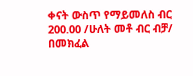ቀናት ውስጥ የማይመለስ ብር 200.00 /ሁለት መቶ ብር ብቻ/ በመክፈል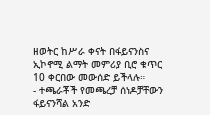ዘወትር ከሥራ ቀናት በፋይናንስና ኢኮኖሚ ልማት መምሪያ ቢሮ ቁጥር 10 ቀርበው መውሰድ ይችላሉ።
- ተጫራቾች የመጫረቻ ሰነዶቻቸውን ፋይናንሻል አንድ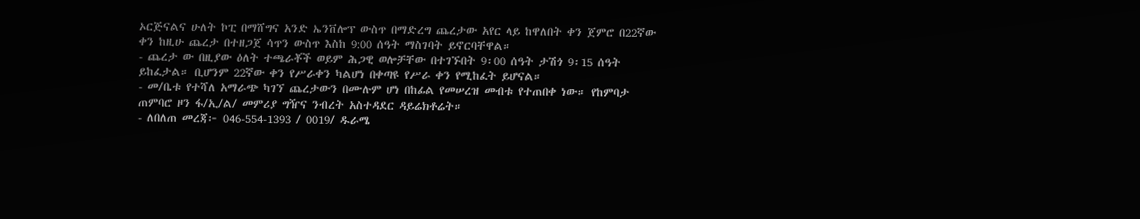ኦርጅናልና ሁለት ኮፒ በማሸግና አንድ ኤንቨሎፕ ውስጥ በማድረግ ጨረታው አየር ላይ ከዋለበት ቀን ጀምሮ በ22ኛው ቀን ከዚሁ ጨረታ በተዘጋጀ ሳጥን ውስጥ እስከ 9:00 ሰዓት ማስገባት ይኖርባቸዋል።
- ጨረታ ው በዚያው ዕለት ተጫራቾች ወይም ሕጋዊ ወሎቻቸው በተገኙበት 9፡00 ሰዓት ታሽጎ 9፡15 ሰዓት ይከፈታል። ቢሆንም 22ኛው ቀን የሥራቀን ካልሆነ በቀጣዩ የሥራ ቀን የሚከፈት ይሆናል።
- መ/ቤቱ የተሻለ አማራጭ ካገኘ ጨረታውን በሙሉም ሆነ በከፊል የመሠረዝ መብቱ የተጠበቀ ነው። የከምባታ ጠምባሮ ዞን ፋ/ኢ/ል/ መምሪያ ግዥና ንብረት አስተዳደር ዳይሬክቶሬት።
- ለበለጠ መረጃ፦ 046-554-1393 / 0019/ ዱራሜ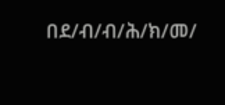በደ/ብ/ብ/ሕ/ክ/መ/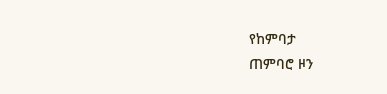የከምባታ
ጠምባሮ ዞን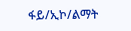ፋይ/ኢኮ/ልማት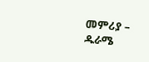መምሪያ – ዱራሜ